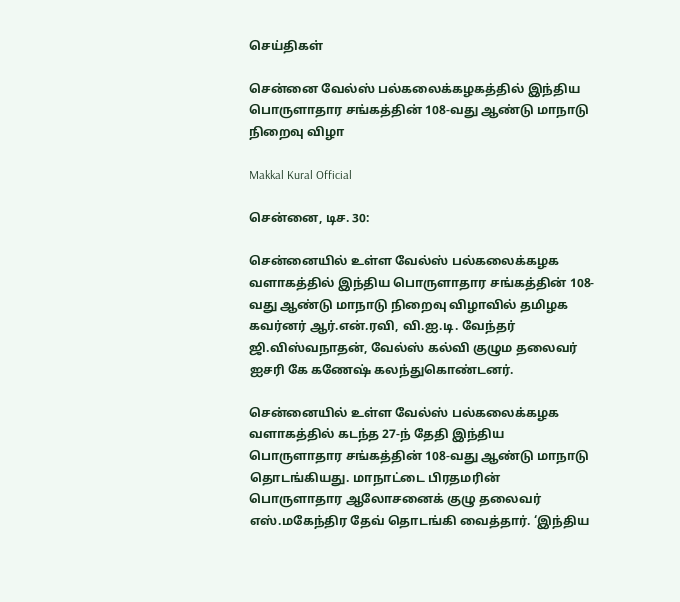செய்திகள்

சென்னை வேல்ஸ் பல்கலைக்கழகத்தில் இந்திய பொருளாதார சங்கத்தின் 108-வது ஆண்டு மாநாடு நிறைவு விழா

Makkal Kural Official

சென்னை, டிச. 30:

சென்னையில் உள்ள வேல்ஸ் பல்கலைக்கழக வளாகத்தில் இந்திய பொருளாதார சங்கத்தின் 108-வது ஆண்டு மாநாடு நிறைவு விழாவில் தமிழக கவர்னர் ஆர்.என்.ரவி, வி.ஐ.டி. வேந்தர் ஜி.விஸ்வநாதன், வேல்ஸ் கல்வி குழும தலைவர் ஐசரி கே கணேஷ் கலந்துகொண்டனர்.

சென்னையில் உள்ள வேல்ஸ் பல்கலைக்கழக வளாகத்தில் கடந்த 27-ந் தேதி இந்திய பொருளாதார சங்கத்தின் 108-வது ஆண்டு மாநாடு தொடங்கியது. மாநாட்டை பிரதமரின் பொருளாதார ஆலோசனைக் குழு தலைவர் எஸ்.மகேந்திர தேவ் தொடங்கி வைத்தார். ‘இந்திய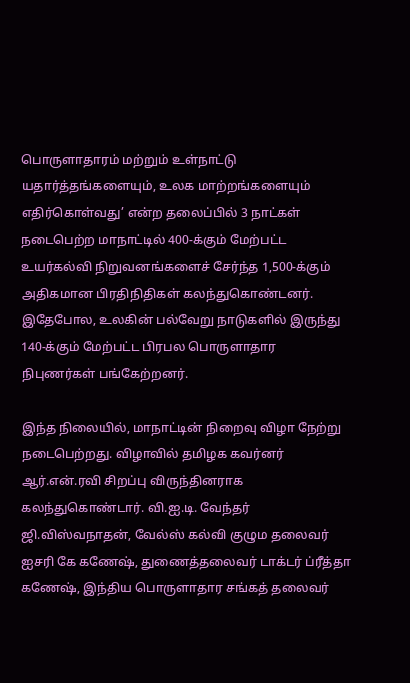பொருளாதாரம் மற்றும் உள்நாட்டு யதார்த்தங்களையும், உலக மாற்றங்களையும் எதிர்கொள்வது’ என்ற தலைப்பில் 3 நாட்கள் நடைபெற்ற மாநாட்டில் 400-க்கும் மேற்பட்ட உயர்கல்வி நிறுவனங்களைச் சேர்ந்த 1,500-க்கும் அதிகமான பிரதிநிதிகள் கலந்துகொண்டனர். இதேபோல, உலகின் பல்வேறு நாடுகளில் இருந்து 140-க்கும் மேற்பட்ட பிரபல பொருளாதார நிபுணர்கள் பங்கேற்றனர்.

இந்த நிலையில், மாநாட்டின் நிறைவு விழா நேற்று நடைபெற்றது. விழாவில் தமிழக கவர்னர் ஆர்.என்.ரவி சிறப்பு விருந்தினராக கலந்துகொண்டார். வி.ஐ.டி. வேந்தர் ஜி.விஸ்வநாதன், வேல்ஸ் கல்வி குழும தலைவர் ஐசரி கே கணேஷ், துணைத்தலைவர் டாக்டர் ப்ரீத்தா கணேஷ், இந்திய பொருளாதார சங்கத் தலைவர்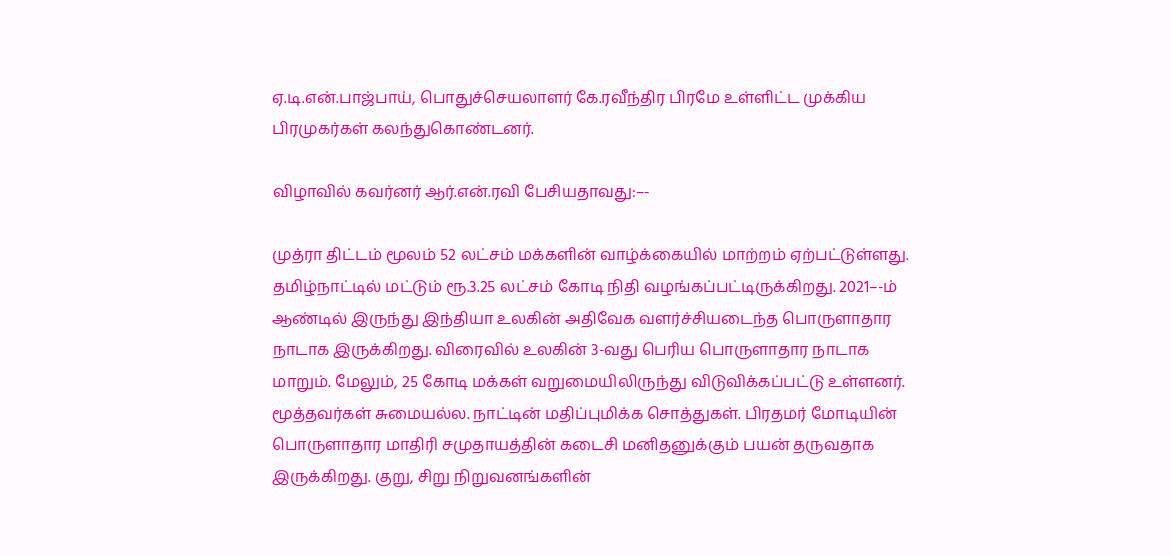ஏ.டி.என்.பாஜ்பாய், பொதுச்செயலாளர் கே.ரவீந்திர பிரமே உள்ளிட்ட முக்கிய பிரமுகர்கள் கலந்துகொண்டனர்.

விழாவில் கவர்னர் ஆர்.என்.ரவி பேசியதாவது:–-

முத்ரா திட்டம் மூலம் 52 லட்சம் மக்களின் வாழ்க்கையில் மாற்றம் ஏற்பட்டுள்ளது. தமிழ்நாட்டில் மட்டும் ரூ.3.25 லட்சம் கோடி நிதி வழங்கப்பட்டிருக்கிறது. 2021–-ம் ஆண்டில் இருந்து இந்தியா உலகின் அதிவேக வளர்ச்சியடைந்த பொருளாதார நாடாக இருக்கிறது. விரைவில் உலகின் 3-வது பெரிய பொருளாதார நாடாக மாறும். மேலும், 25 கோடி மக்கள் வறுமையிலிருந்து விடுவிக்கப்பட்டு உள்ளனர். மூத்தவர்கள் சுமையல்ல. நாட்டின் மதிப்புமிக்க சொத்துகள். பிரதமர் மோடியின் பொருளாதார மாதிரி சமுதாயத்தின் கடைசி மனிதனுக்கும் பயன் தருவதாக இருக்கிறது. குறு, சிறு நிறுவனங்களின்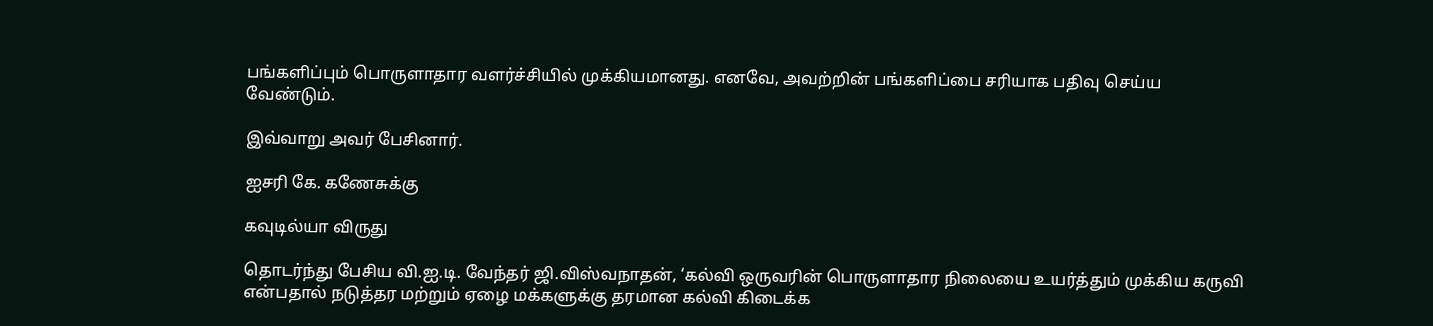பங்களிப்பும் பொருளாதார வளர்ச்சியில் முக்கியமானது. எனவே, அவற்றின் பங்களிப்பை சரியாக பதிவு செய்ய வேண்டும்.

இவ்வாறு அவர் பேசினார்.

ஐசரி கே. கணேசுக்கு

கவுடில்யா விருது

தொடர்ந்து பேசிய வி.ஐ.டி. வேந்தர் ஜி.விஸ்வநாதன், ‘கல்வி ஒருவரின் பொருளாதார நிலையை உயர்த்தும் முக்கிய கருவி என்பதால் நடுத்தர மற்றும் ஏழை மக்களுக்கு தரமான கல்வி கிடைக்க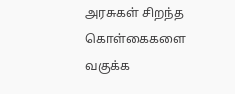அரசுகள் சிறந்த கொள்கைகளை வகுக்க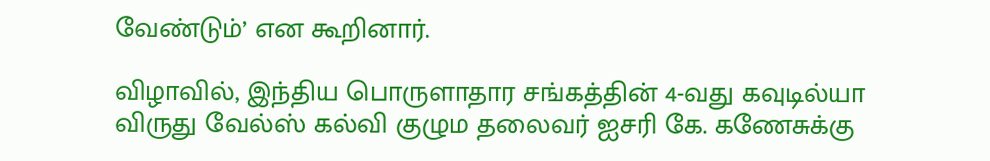வேண்டும்’ என கூறினார்.

விழாவில், இந்திய பொருளாதார சங்கத்தின் 4-வது கவுடில்யா விருது வேல்ஸ் கல்வி குழும தலைவர் ஐசரி கே. கணேசுக்கு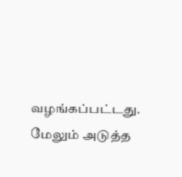வழங்கப்பட்டது. மேலும் அடுத்த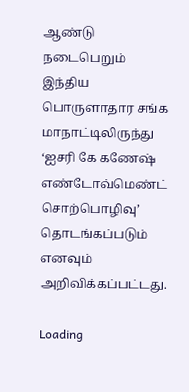ஆண்டு நடைபெறும் இந்திய பொருளாதார சங்க மாநாட்டிலிருந்து ‘ஐசரி கே கணேஷ் எண்டோவ்மெண்ட் சொற்பொழிவு’ தொடங்கப்படும் எனவும் அறிவிக்கப்பட்டது.

Loading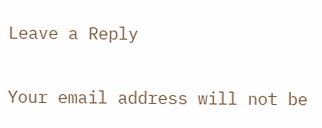Leave a Reply

Your email address will not be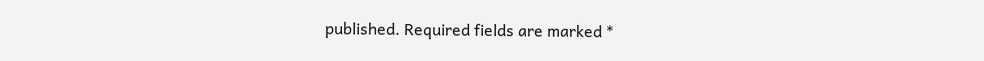published. Required fields are marked *